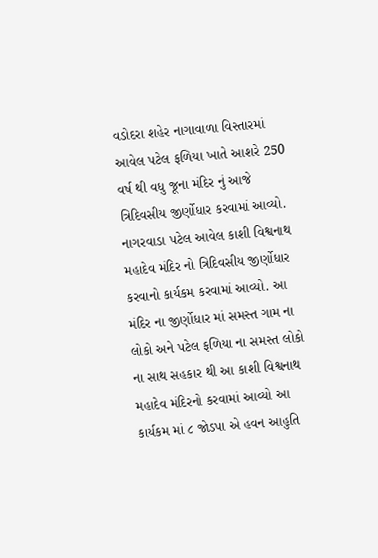વડોદરા શહેર નાગાવાળા વિસ્તારમાં આવેલ પટેલ ફળિયા ખાતે આશરે 250 વર્ષ થી વધુ જૂના મંદિર નું આજે ત્રિદિવસીય જીર્ણોધાર કરવામાં આવ્યો. નાગરવાડા પટેલ આવેલ કાશી વિશ્વનાથ મહાદેવ મંદિર નો ત્રિદિવસીય જીર્ણોધાર કરવાનો કાર્યકમ કરવામાં આવ્યો. આ મંદિર ના જીર્ણોધાર માં સમસ્ત ગામ ના લોકો અને પટેલ ફળિયા ના સમસ્ત લોકો ના સાથ સહકાર થી આ કાશી વિશ્વનાથ મહાદેવ મંદિરનો કરવામાં આવ્યો આ કાર્યકમ માં ૮ જોડપા એ હવન આહુતિ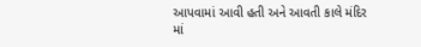આપવામાં આવી હતી અને આવતી કાલે મંદિર માં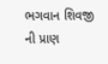ભગવાન શિવજી ની પ્રાણ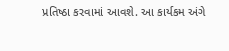પ્રતિષ્ઠા કરવામાં આવશે. આ કાર્યકમ અંગે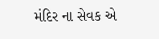મંદિર ના સેવક એ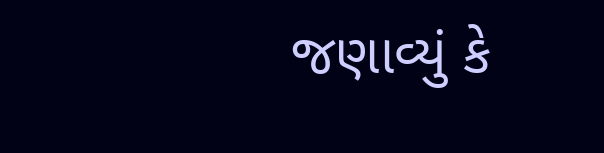જણાવ્યું કે